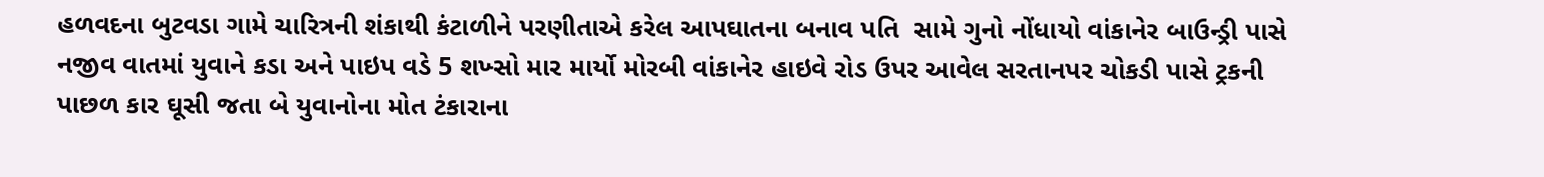હળવદના બુટવડા ગામે ચારિત્રની શંકાથી કંટાળીને પરણીતાએ કરેલ આપઘાતના બનાવ પતિ  સામે ગુનો નોંધાયો વાંકાનેર બાઉન્ડ્રી પાસે નજીવ વાતમાં યુવાને કડા અને પાઇપ વડે 5 શખ્સો માર માર્યો મોરબી વાંકાનેર હાઇવે રોડ ઉપર આવેલ સરતાનપર ચોકડી પાસે ટ્રકની પાછળ કાર ઘૂસી જતા બે યુવાનોના મોત ટંકારાના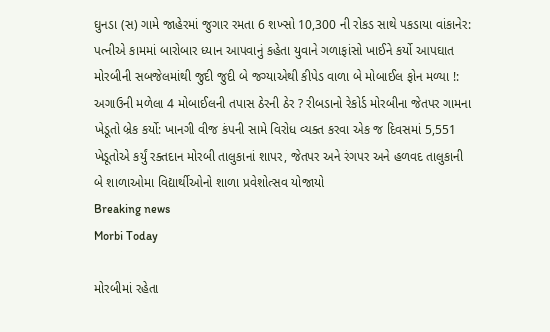ઘુનડા (સ) ગામે જાહેરમાં જુગાર રમતા 6 શખ્સો 10,300 ની રોકડ સાથે પકડાયા વાંકાનેર: પત્નીએ કામમાં બારોબાર ધ્યાન આપવાનું કહેતા યુવાને ગળાફાંસો ખાઈને કર્યો આપઘાત મોરબીની સબજેલમાંથી જુદી જુદી બે જગ્યાએથી કીપેડ વાળા બે મોબાઈલ ફોન મળ્યા !: અગાઉની મળેલા 4 મોબાઈલની તપાસ ઠેરની ઠેર ? રીબડાનો રેકોર્ડ મોરબીના જેતપર ગામના ખેડૂતો બ્રેક કર્યો: ખાનગી વીજ કંપની સામે વિરોધ વ્યક્ત કરવા એક જ દિવસમાં 5,551 ખેડૂતોએ કર્યું રક્તદાન મોરબી તાલુકાનાં શાપર, જેતપર અને રંગપર અને હળવદ તાલુકાની બે શાળાઓમા વિદ્યાર્થીઓનો શાળા પ્રવેશોત્સવ યોજાયો
Breaking news
Morbi Today

મોરબીમાં રહેતા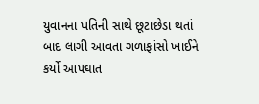યુવાનના પતિની સાથે છૂટાછેડા થતાં બાદ લાગી આવતા ગળાફાંસો ખાઈને કર્યો આપઘાત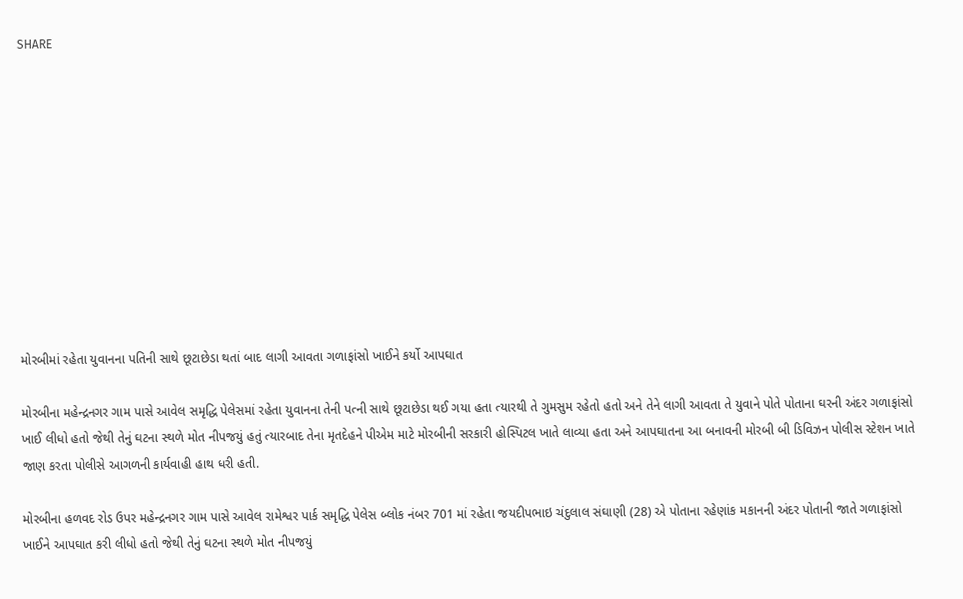SHARE











મોરબીમાં રહેતા યુવાનના પતિની સાથે છૂટાછેડા થતાં બાદ લાગી આવતા ગળાફાંસો ખાઈને કર્યો આપઘાત

મોરબીના મહેન્દ્રનગર ગામ પાસે આવેલ સમૃદ્ધિ પેલેસમાં રહેતા યુવાનના તેની પત્ની સાથે છૂટાછેડા થઈ ગયા હતા ત્યારથી તે ગુમસુમ રહેતો હતો અને તેને લાગી આવતા તે યુવાને પોતે પોતાના ઘરની અંદર ગળાફાંસો ખાઈ લીધો હતો જેથી તેનું ઘટના સ્થળે મોત નીપજયું હતું ત્યારબાદ તેના મૃતદેહને પીએમ માટે મોરબીની સરકારી હોસ્પિટલ ખાતે લાવ્યા હતા અને આપઘાતના આ બનાવની મોરબી બી ડિવિઝન પોલીસ સ્ટેશન ખાતે જાણ કરતા પોલીસે આગળની કાર્યવાહી હાથ ધરી હતી.

મોરબીના હળવદ રોડ ઉપર મહેન્દ્રનગર ગામ પાસે આવેલ રામેશ્વર પાર્ક સમૃદ્ધિ પેલેસ બ્લોક નંબર 701 માં રહેતા જયદીપભાઇ ચંદુલાલ સંઘાણી (28) એ પોતાના રહેણાંક મકાનની અંદર પોતાની જાતે ગળાફાંસો ખાઈને આપઘાત કરી લીધો હતો જેથી તેનું ઘટના સ્થળે મોત નીપજયું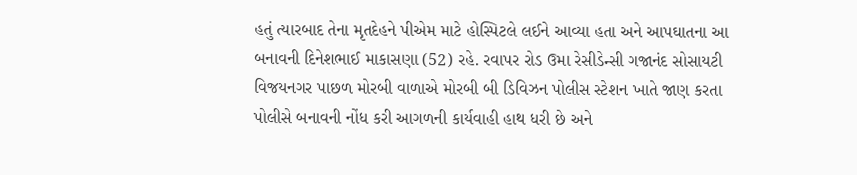હતું ત્યારબાદ તેના મૃતદેહને પીએમ માટે હોસ્પિટલે લઈને આવ્યા હતા અને આપઘાતના આ બનાવની દિનેશભાઈ માકાસણા (52) રહે. રવાપર રોડ ઉમા રેસીડેન્સી ગજાનંદ સોસાયટી વિજયનગર પાછળ મોરબી વાળાએ મોરબી બી ડિવિઝન પોલીસ સ્ટેશન ખાતે જાણ કરતા પોલીસે બનાવની નોંધ કરી આગળની કાર્યવાહી હાથ ધરી છે અને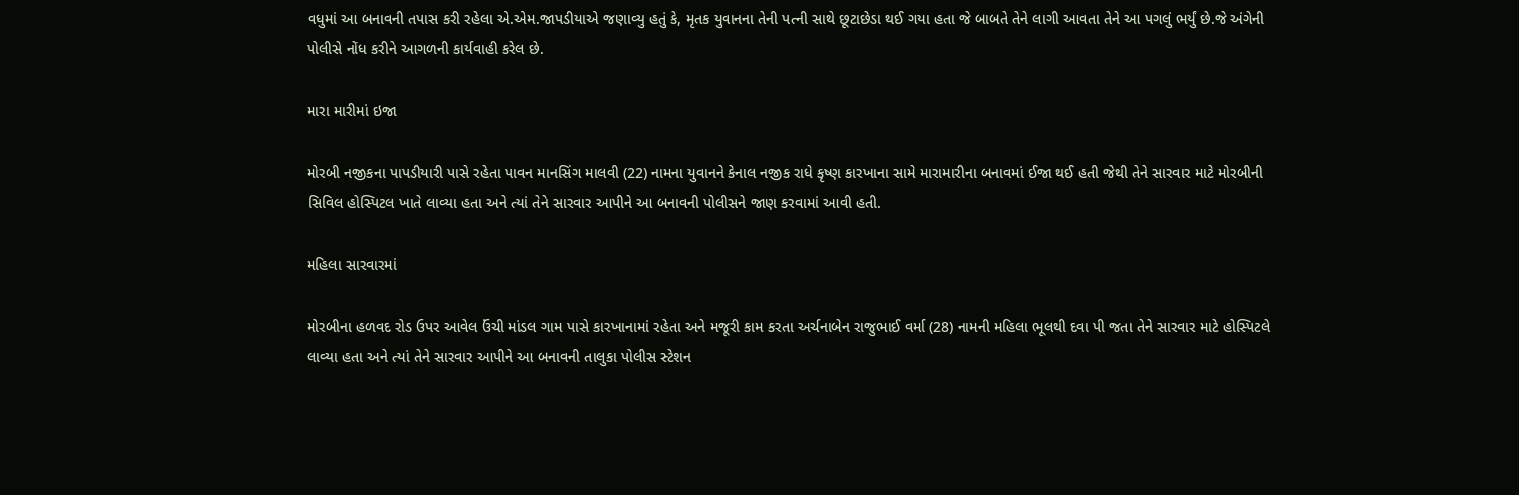વધુમાં આ બનાવની તપાસ કરી રહેલા એ.એમ.જાપડીયાએ જણાવ્યુ હતું કે, મૃતક યુવાનના તેની પત્ની સાથે છૂટાછેડા થઈ ગયા હતા જે બાબતે તેને લાગી આવતા તેને આ પગલું ભર્યું છે.જે અંગેની પોલીસે નોંધ કરીને આગળની કાર્યવાહી કરેલ છે.

મારા મારીમાં ઇજા

મોરબી નજીકના પાપડીયારી પાસે રહેતા પાવન માનસિંગ માલવી (22) નામના યુવાનને કેનાલ નજીક રાધે કૃષ્ણ કારખાના સામે મારામારીના બનાવમાં ઈજા થઈ હતી જેથી તેને સારવાર માટે મોરબીની સિવિલ હોસ્પિટલ ખાતે લાવ્યા હતા અને ત્યાં તેને સારવાર આપીને આ બનાવની પોલીસને જાણ કરવામાં આવી હતી.

મહિલા સારવારમાં

મોરબીના હળવદ રોડ ઉપર આવેલ ઉંચી માંડલ ગામ પાસે કારખાનામાં રહેતા અને મજૂરી કામ કરતા અર્ચનાબેન રાજુભાઈ વર્મા (28) નામની મહિલા ભૂલથી દવા પી જતા તેને સારવાર માટે હોસ્પિટલે લાવ્યા હતા અને ત્યાં તેને સારવાર આપીને આ બનાવની તાલુકા પોલીસ સ્ટેશન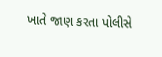ખાતે જાણ કરતા પોલીસે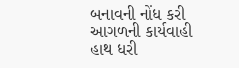બનાવની નોંધ કરી આગળની કાર્યવાહી હાથ ધરી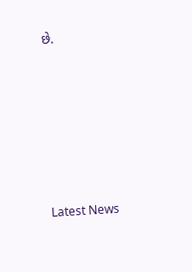છે.






Latest News